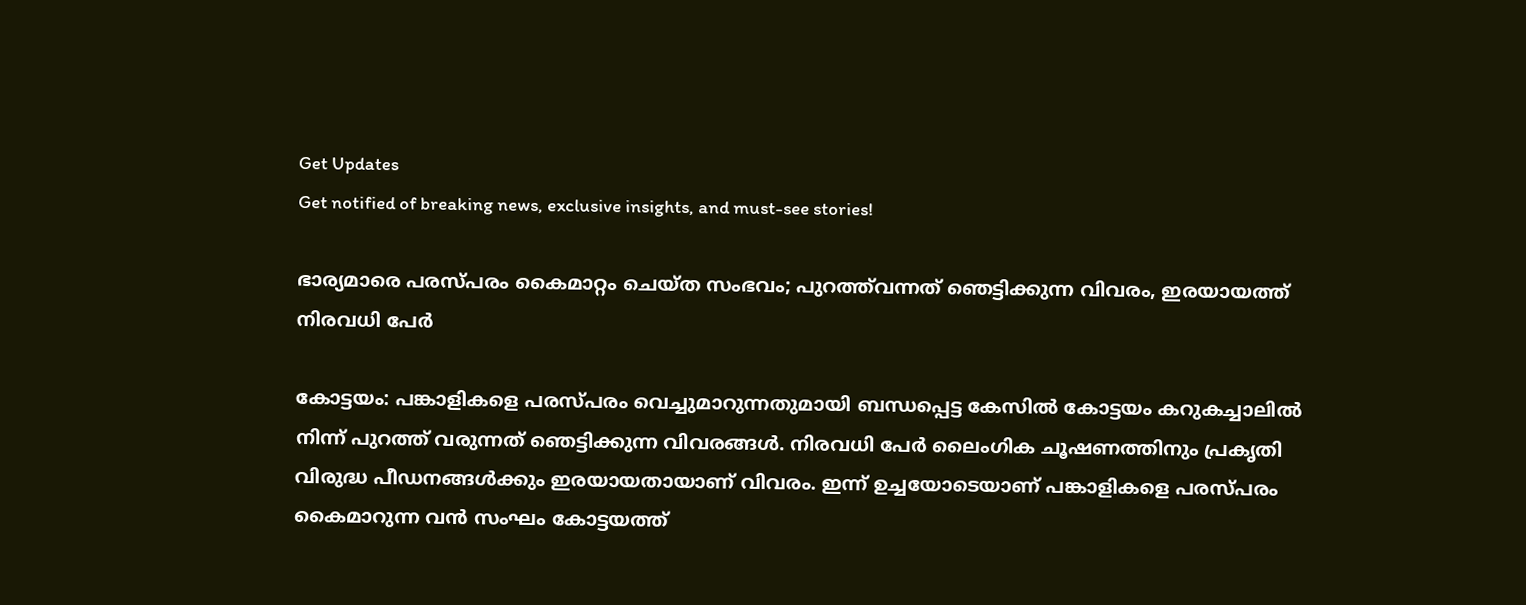Get Updates
Get notified of breaking news, exclusive insights, and must-see stories!

ഭാര്യമാരെ പരസ്പരം കൈമാറ്റം ചെയ്ത സംഭവം; പുറത്ത്‌വന്നത് ഞെട്ടിക്കുന്ന വിവരം, ഇരയായത്ത് നിരവധി പേര്‍

കോട്ടയം: പങ്കാളികളെ പരസ്പരം വെച്ചുമാറുന്നതുമായി ബന്ധപ്പെട്ട കേസില്‍ കോട്ടയം കറുകച്ചാലില്‍ നിന്ന് പുറത്ത് വരുന്നത് ഞെട്ടിക്കുന്ന വിവരങ്ങള്‍. നിരവധി പേര്‍ ലൈംഗിക ചൂഷണത്തിനും പ്രകൃതി വിരുദ്ധ പീഡനങ്ങള്‍ക്കും ഇരയായതായാണ് വിവരം. ഇന്ന് ഉച്ചയോടെയാണ് പങ്കാളികളെ പരസ്പരം കൈമാറുന്ന വന്‍ സംഘം കോട്ടയത്ത്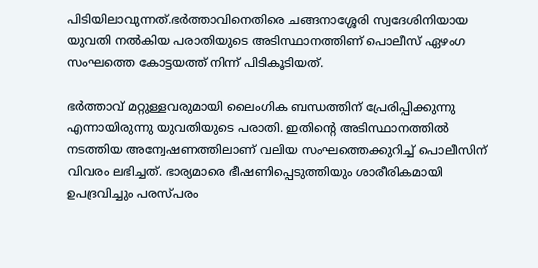പിടിയിലാവുന്നത്.ഭര്‍ത്താവിനെതിരെ ചങ്ങനാശ്ശേരി സ്വദേശിനിയായ യുവതി നല്‍കിയ പരാതിയുടെ അടിസ്ഥാനത്തിണ് പൊലീസ് ഏഴംഗ സംഘത്തെ കോട്ടയത്ത് നിന്ന് പിടികൂടിയത്.

ഭര്‍ത്താവ് മറ്റുള്ളവരുമായി ലൈംഗിക ബന്ധത്തിന് പ്രേരിപ്പിക്കുന്നു എന്നായിരുന്നു യുവതിയുടെ പരാതി. ഇതിന്റെ അടിസ്ഥാനത്തില്‍ നടത്തിയ അന്വേഷണത്തിലാണ് വലിയ സംഘത്തെക്കുറിച്ച് പൊലീസിന് വിവരം ലഭിച്ചത്. ഭാര്യമാരെ ഭീഷണിപ്പെടുത്തിയും ശാരീരികമായി ഉപദ്രവിച്ചും പരസ്പരം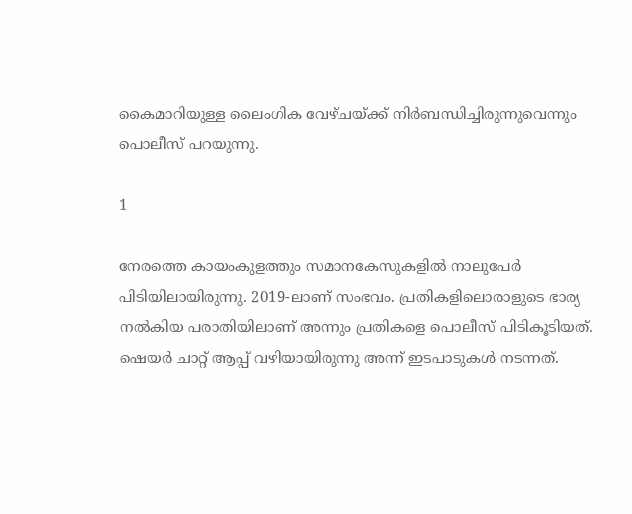കൈമാറിയുള്ള ലൈംഗിക വേഴ്ചയ്ക്ക് നിര്‍ബന്ധിച്ചിരുന്നുവെന്നും പൊലീസ് പറയുന്നു.

1

നേരത്തെ കായംകുളത്തും സമാനകേസുകളില്‍ നാലുപേര്‍ പിടിയിലായിരുന്നു. 2019-ലാണ് സംഭവം. പ്രതികളിലൊരാളുടെ ഭാര്യ നല്‍കിയ പരാതിയിലാണ് അന്നും പ്രതികളെ പൊലീസ് പിടികൂടിയത്. ഷെയര്‍ ചാറ്റ് ആപ്പ് വഴിയായിരുന്നു അന്ന് ഇടപാടുകള്‍ നടന്നത്.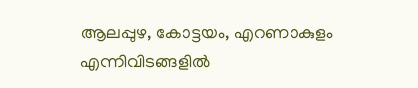ആലപ്പുഴ, കോട്ടയം, എറണാകുളം എന്നിവിടങ്ങളില്‍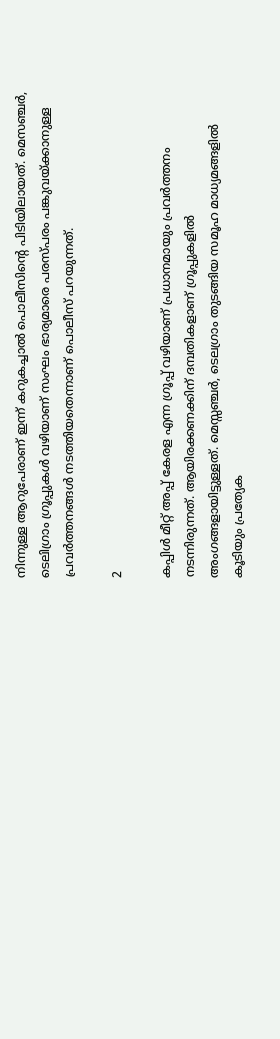നിന്നുള്ള ആറുപേരാണ് ഇന്ന് കറുകച്ചാല്‍ പൊലീസിന്റെ പിടിയിലായത്. മെസഞ്ചര്‍, ടെലിഗ്രാം ഗ്രൂപ്പുകള്‍ വഴിയാണ് സംഘം ഭാര്യമാരെ പരസ്പരം പങ്കുവയ്ക്കാനുള്ള പ്രവര്‍ത്തനങ്ങള്‍ നടത്തിയതെന്നാണ് പൊലീസ് പറയുന്നത്.

2

കപ്പിള്‍ മീറ്റ് അപ്പ് കേരള എന്ന ഗ്രൂപ്പ് വഴിയാണ് പ്രധാനമായും പ്രവര്‍ത്തനം നടന്നിരുന്നത്. ആയിരക്കണക്കിന് ദമ്പതികളാണ് ഗ്രൂപ്പുകളില്‍ അംഗങ്ങളായിട്ടുള്ളത്. മെസ്സഞ്ചര്‍, ടെലഗ്രാം തുടങ്ങിയ സമൂഹ മാധ്യമങ്ങളില്‍ കൂടിയും പ്രത്യേക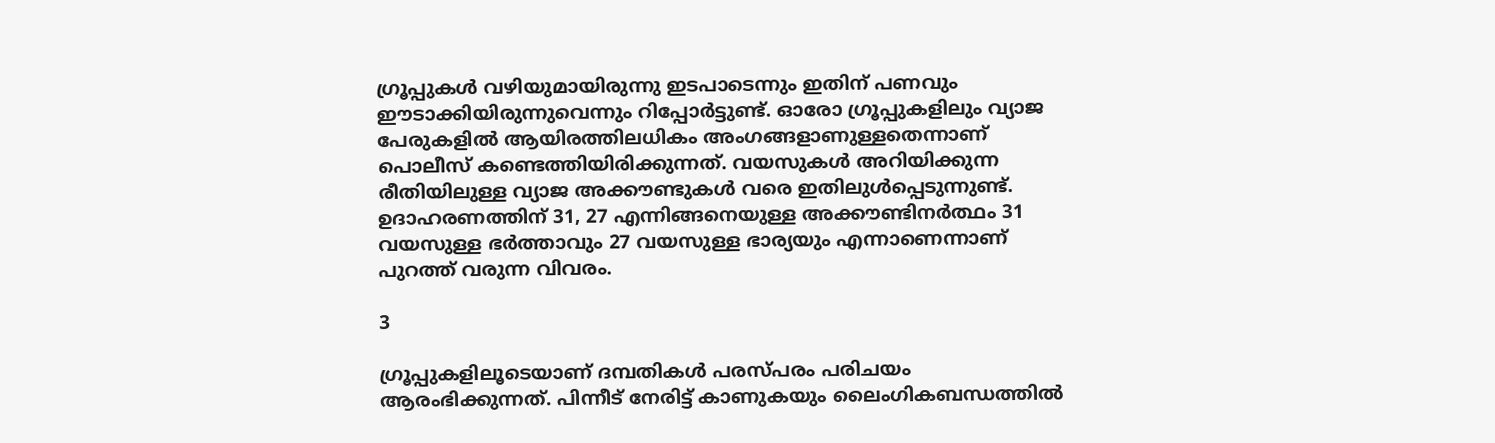ഗ്രൂപ്പുകള്‍ വഴിയുമായിരുന്നു ഇടപാടെന്നും ഇതിന് പണവും ഈടാക്കിയിരുന്നുവെന്നും റിപ്പോര്‍ട്ടുണ്ട്. ഓരോ ഗ്രൂപ്പുകളിലും വ്യാജ പേരുകളില്‍ ആയിരത്തിലധികം അംഗങ്ങളാണുള്ളതെന്നാണ് പൊലീസ് കണ്ടെത്തിയിരിക്കുന്നത്. വയസുകള്‍ അറിയിക്കുന്ന രീതിയിലുള്ള വ്യാജ അക്കൗണ്ടുകള്‍ വരെ ഇതിലുള്‍പ്പെടുന്നുണ്ട്. ഉദാഹരണത്തിന് 31, 27 എന്നിങ്ങനെയുള്ള അക്കൗണ്ടിനര്‍ത്ഥം 31 വയസുള്ള ഭര്‍ത്താവും 27 വയസുള്ള ഭാര്യയും എന്നാണെന്നാണ് പുറത്ത് വരുന്ന വിവരം.

3

ഗ്രൂപ്പുകളിലൂടെയാണ് ദമ്പതികള്‍ പരസ്പരം പരിചയം ആരംഭിക്കുന്നത്. പിന്നീട് നേരിട്ട് കാണുകയും ലൈംഗികബന്ധത്തില്‍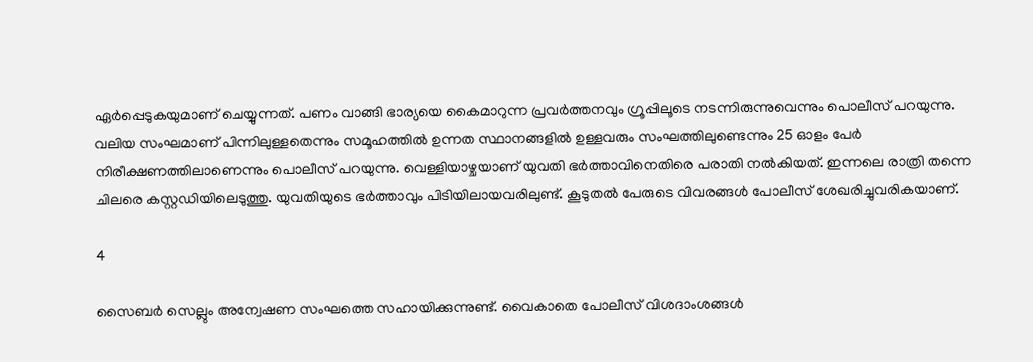ഏര്‍പ്പെടുകയുമാണ് ചെയ്യുന്നത്. പണം വാങ്ങി ഭാര്യയെ കൈമാറുന്ന പ്രവര്‍ത്തനവും ഗ്രൂപ്പിലൂടെ നടന്നിരുന്നുവെന്നും പൊലീസ് പറയുന്നു. വലിയ സംഘമാണ് പിന്നിലുള്ളതെന്നും സമൂഹത്തില്‍ ഉന്നത സ്ഥാനങ്ങളില്‍ ഉള്ളവരും സംഘത്തിലുണ്ടെന്നും 25 ഓളം പേര്‍ നിരീക്ഷണത്തിലാണെന്നും പൊലീസ് പറയുന്നു. വെള്ളിയാഴ്ചയാണ് യുവതി ഭര്‍ത്താവിനെതിരെ പരാതി നല്‍കിയത്. ഇന്നലെ രാത്രി തന്നെ ചിലരെ കസ്റ്റഡിയിലെടുത്തു. യുവതിയുടെ ഭര്‍ത്താവും പിടിയിലായവരിലുണ്ട്. കൂടുതല്‍ പേരുടെ വിവരങ്ങള്‍ പോലീസ് ശേഖരിച്ചുവരികയാണ്.

4

സൈബര്‍ സെല്ലും അന്വേഷണ സംഘത്തെ സഹായിക്കുന്നുണ്ട്. വൈകാതെ പോലീസ് വിശദാംശങ്ങള്‍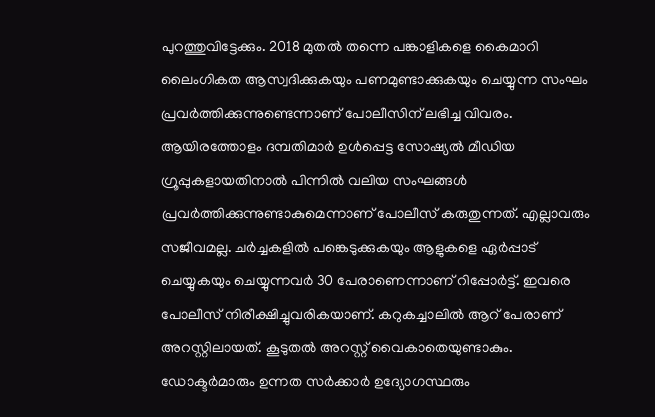പുറത്തുവിട്ടേക്കും. 2018 മുതല്‍ തന്നെ പങ്കാളികളെ കൈമാറി ലൈംഗികത ആസ്വദിക്കുകയും പണമുണ്ടാക്കുകയും ചെയ്യുന്ന സംഘം പ്രവര്‍ത്തിക്കുന്നുണ്ടെന്നാണ് പോലീസിന് ലഭിച്ച വിവരം. ആയിരത്തോളം ദമ്പതിമാര്‍ ഉള്‍പ്പെട്ട സോഷ്യല്‍ മീഡിയ ഗ്രൂപ്പുകളായതിനാല്‍ പിന്നില്‍ വലിയ സംഘങ്ങള്‍ പ്രവര്‍ത്തിക്കുന്നുണ്ടാകുമെന്നാണ് പോലീസ് കരുതുന്നത്. എല്ലാവരും സജീവമല്ല. ചര്‍ച്ചകളില്‍ പങ്കെടുക്കുകയും ആളുകളെ ഏര്‍പ്പാട് ചെയ്യുകയും ചെയ്യുന്നവര്‍ 30 പേരാണെന്നാണ് റിപ്പോര്‍ട്ട്. ഇവരെ പോലീസ് നിരീക്ഷിച്ചുവരികയാണ്. കറുകച്ചാലില്‍ ആറ് പേരാണ് അറസ്റ്റിലായത്. കൂടുതല്‍ അറസ്റ്റ് വൈകാതെയുണ്ടാകും. ഡോക്ടര്‍മാരും ഉന്നത സര്‍ക്കാര്‍ ഉദ്യോഗസ്ഥരും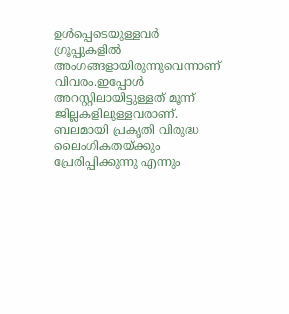ഉള്‍പ്പെടെയുള്ളവര്‍ ഗ്രൂപ്പുകളില്‍ അംഗങ്ങളായിരുന്നുവെന്നാണ് വിവരം.ഇപ്പോള്‍ അറസ്റ്റിലായിട്ടുള്ളത് മൂന്ന് ജില്ലകളിലുള്ളവരാണ്. ബലമായി പ്രകൃതി വിരുദ്ധ ലൈംഗികതയ്ക്കും പ്രേരിപ്പിക്കുന്നു എന്നും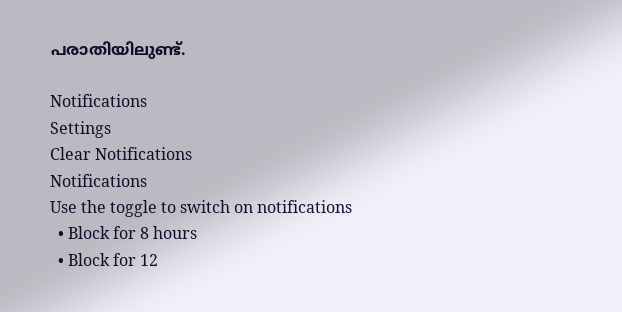പരാതിയിലുണ്ട്.

Notifications
Settings
Clear Notifications
Notifications
Use the toggle to switch on notifications
  • Block for 8 hours
  • Block for 12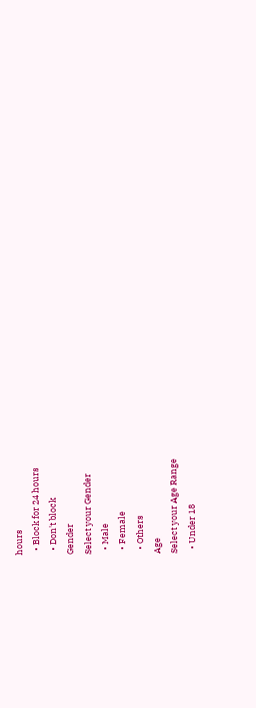hours
  • Block for 24 hours
  • Don't block
Gender
Select your Gender
  • Male
  • Female
  • Others
Age
Select your Age Range
  • Under 18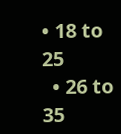• 18 to 25
  • 26 to 35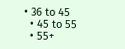• 36 to 45
  • 45 to 55
  • 55+